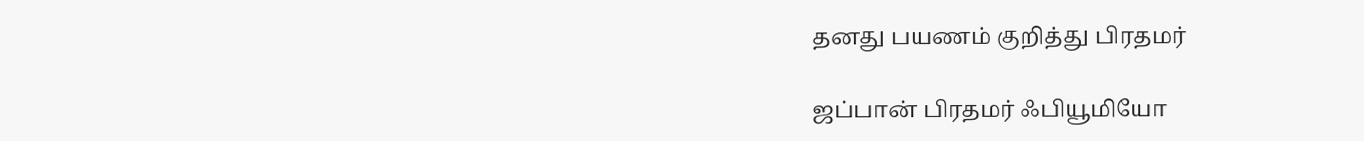தனது பயணம் குறித்து பிரதமர்

ஜப்பான் பிரதமர் ஃபியூமியோ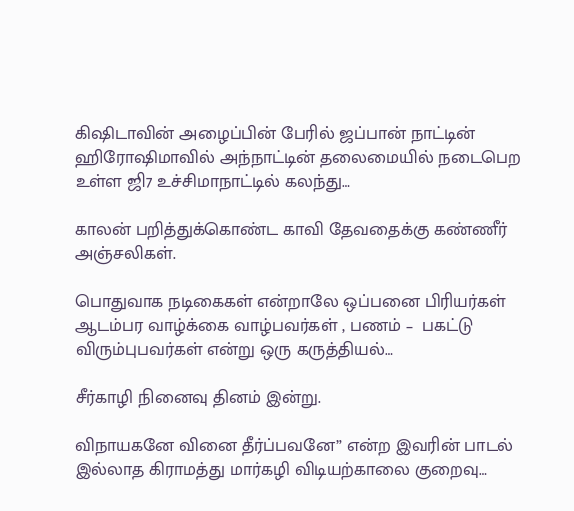கிஷிடாவின் அழைப்பின் பேரில் ஜப்பான் நாட்டின் ஹிரோஷிமாவில் அந்நாட்டின் தலைமையில் நடைபெற உள்ள ஜி7 உச்சிமாநாட்டில் கலந்து…

காலன் பறித்துக்கொண்ட காவி தேவதைக்கு கண்ணீர் அஞ்சலிகள்.

பொதுவாக நடிகைகள் என்றாலே ஒப்பனை பிரியர்கள் ஆடம்பர வாழ்க்கை வாழ்பவர்கள் , பணம் –  பகட்டு  விரும்புபவர்கள் என்று ஒரு கருத்தியல்…

சீர்காழி நினைவு தினம் இன்று.

விநாயகனே வினை தீர்ப்பவனே” என்ற இவரின் பாடல் இல்லாத கிராமத்து மார்கழி விடியற்காலை குறைவு…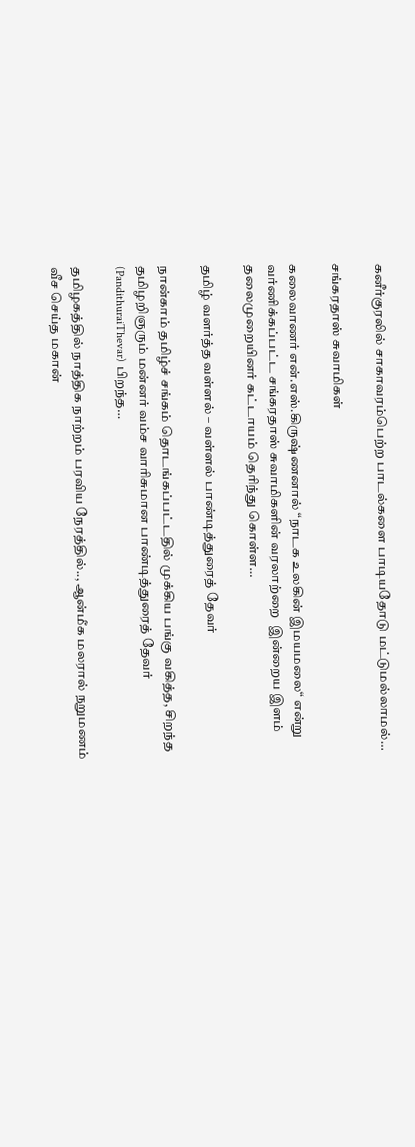கனீர்குரலில் சாகாவரம்பெற்ற பாடல்களை பாடியதோடு மட்டுமல்லாமல்…

சங்கரதாஸ் சுவாமிகள்

கலைவாணர் என்.எஸ்.கிருஷ்ணனால் “நாடக உலகின் இமயமலை“ என்று வர்ணிக்கப்பட்ட சங்கரதாஸ் சுவாமிகளின் வரலாற்றை  இன்றைய இளம் தலைமுறையினர் கட்டாயம் தெரிந்து கொள்ள…

தமிழ் வளர்த்த வள்ளல் – வள்ளல் பாண்டித்துரைத் தேவர்

நான்காம் தமிழ்ச் சங்கம் தொடங்கப்பட்டதில் முக்கிய பங்கு வகித்த, சிறந்த தமிழறிஞரும் மன்னர் வம்ச வாரிசுமான பாண்டித்துரைத் தேவர் (PandithuraiThevar) பிறந்த…

தமிழகத்தில் நாத்திக நாற்றம் பரவிய நேரத்தில்.., ஆன்மீக மலரால் நறுமணம் வீச செய்த மகான்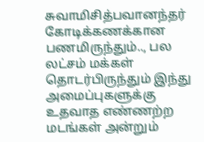சுவாமிசித்பவானந்தர் கோடிக்கணக்கான பணமிருந்தும்.., பல லட்சம் மக்கள் தொடர்பிருந்தும் இந்து அமைப்புகளுக்கு உதவாத எண்ணற்ற மடங்கள் அன்றும்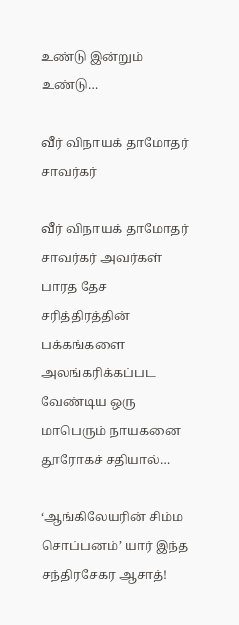உண்டு இன்றும் உண்டு…

வீர் விநாயக் தாமோதர் சாவர்கர்

வீர் விநாயக் தாமோதர் சாவர்கர் அவர்கள் பாரத தேச சரித்திரத்தின் பக்கங்களை அலங்கரிக்கப்பட வேண்டிய ஒரு மாபெரும் நாயகனை தூரோகச் சதியால்…

‘ஆங்கிலேயரின் சிம்ம சொப்பனம்’ யார் இந்த சந்திரசேகர ஆசாத்!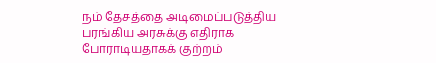நம் தேசத்தை அடிமைப்படுத்திய பரங்கிய அரசுக்கு எதிராக போராடியதாகக் குற்றம்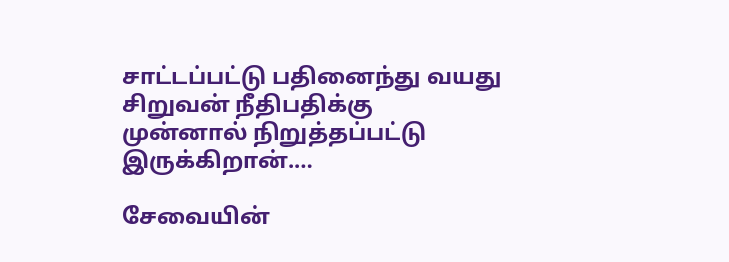சாட்டப்பட்டு பதினைந்து வயது சிறுவன் நீதிபதிக்கு முன்னால் நிறுத்தப்பட்டு இருக்கிறான்.…

சேவையின்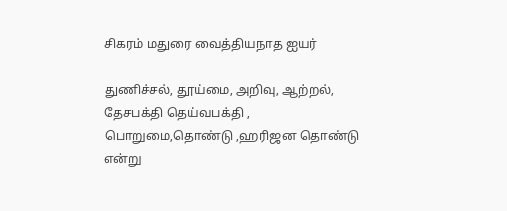சிகரம் மதுரை வைத்தியநாத ஐயர்

துணிச்சல், தூய்மை, அறிவு, ஆற்றல், தேசபக்தி தெய்வபக்தி , பொறுமை,தொண்டு ,ஹரிஜன தொண்டு என்று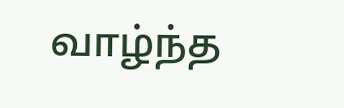வாழ்ந்த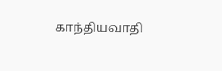காந்தியவாதி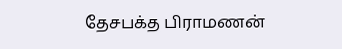தேசபக்த பிராமணன்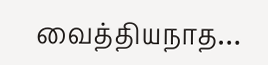வைத்தியநாத…